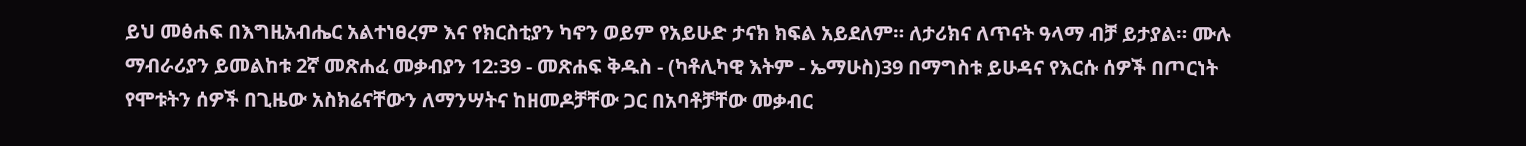ይህ መፅሐፍ በእግዚአብሔር አልተነፀረም እና የክርስቲያን ካኖን ወይም የአይሁድ ታናክ ክፍል አይደለም። ለታሪክና ለጥናት ዓላማ ብቻ ይታያል። ሙሉ ማብራሪያን ይመልከቱ 2ኛ መጽሐፈ መቃብያን 12:39 - መጽሐፍ ቅዱስ - (ካቶሊካዊ እትም - ኤማሁስ)39 በማግስቱ ይሁዳና የእርሱ ሰዎች በጦርነት የሞቱትን ሰዎች በጊዜው አስክሬናቸውን ለማንሣትና ከዘመዶቻቸው ጋር በአባቶቻቸው መቃብር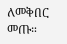ለመቅበር መጡ።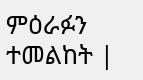ምዕራፉን ተመልከት |